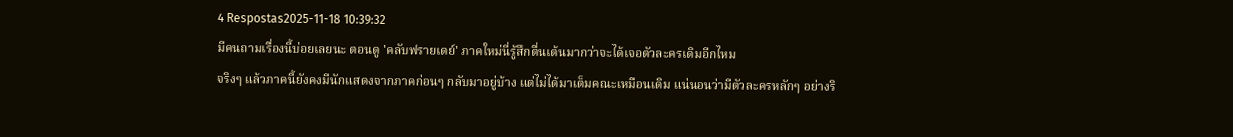4 Respostas2025-11-18 10:39:32
มีคนถามเรื่องนี้บ่อยเลยนะ ตอนดู 'คลับฟรายเดย์' ภาคใหม่นี่รู้สึกตื่นเต้นมากว่าจะได้เจอตัวละครเดิมอีกไหม
จริงๆ แล้วภาคนี้ยังคงมีนักแสดงจากภาคก่อนๆ กลับมาอยู่บ้าง แต่ไม่ได้มาเต็มคณะเหมือนเดิม แน่นอนว่ามีตัวละครหลักๆ อย่างริ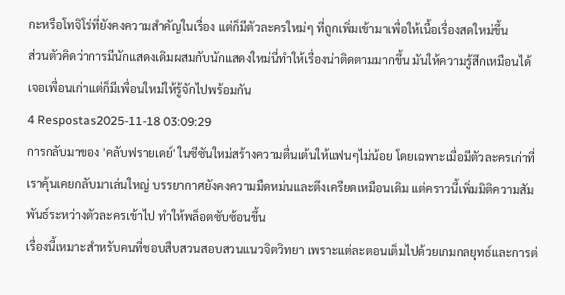กะหรือโทจิโร่ที่ยังคงความสำคัญในเรื่อง แต่ก็มีตัวละครใหม่ๆ ที่ถูกเพิ่มเข้ามาเพื่อให้เนื้อเรื่องสดใหม่ขึ้น
ส่วนตัวคิดว่าการมีนักแสดงเดิมผสมกับนักแสดงใหม่นี่ทำให้เรื่องน่าติดตามมากขึ้น มันให้ความรู้สึกเหมือนได้เจอเพื่อนเก่าแต่ก็มีเพื่อนใหม่ให้รู้จักไปพร้อมกัน
4 Respostas2025-11-18 03:09:29
การกลับมาของ 'คลับฟรายเดย์' ในซีซันใหม่สร้างความตื่นเต้นให้แฟนๆไม่น้อย โดยเฉพาะเมื่อมีตัวละครเก่าที่เราคุ้นเคยกลับมาเล่นใหญ่ บรรยากาศยังคงความมืดหม่นและตึงเครียดเหมือนเดิม แต่คราวนี้เพิ่มมิติความสัมพันธ์ระหว่างตัวละครเข้าไป ทำให้พล็อตซับซ้อนขึ้น
เรื่องนี้เหมาะสำหรับคนที่ชอบสืบสวนสอบสวนแนวจิตวิทยา เพราะแต่ละตอนเต็มไปด้วยเกมกลยุทธ์และการต่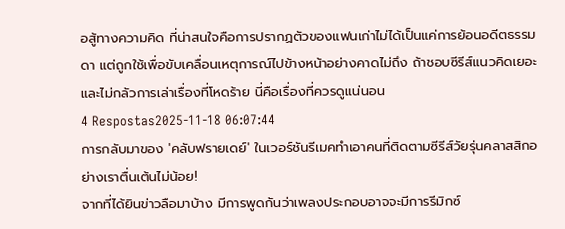อสู้ทางความคิด ที่น่าสนใจคือการปรากฏตัวของแฟนเก่าไม่ได้เป็นแค่การย้อนอดีตธรรมดา แต่ถูกใช้เพื่อขับเคลื่อนเหตุการณ์ไปข้างหน้าอย่างคาดไม่ถึง ถ้าชอบซีรีส์แนวคิดเยอะและไม่กลัวการเล่าเรื่องที่โหดร้าย นี่คือเรื่องที่ควรดูแน่นอน
4 Respostas2025-11-18 06:07:44
การกลับมาของ 'คลับฟรายเดย์' ในเวอร์ชันรีเมคทำเอาคนที่ติดตามซีรีส์วัยรุ่นคลาสสิกอย่างเราตื่นเต้นไม่น้อย!
จากที่ได้ยินข่าวลือมาบ้าง มีการพูดกันว่าเพลงประกอบอาจจะมีการรีมิกซ์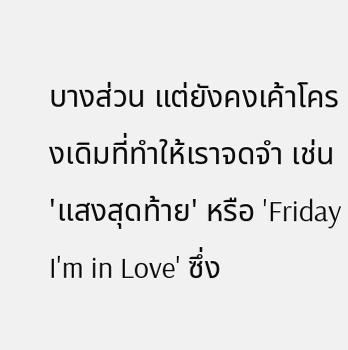บางส่วน แต่ยังคงเค้าโครงเดิมที่ทำให้เราจดจำ เช่น 'แสงสุดท้าย' หรือ 'Friday I'm in Love' ซึ่ง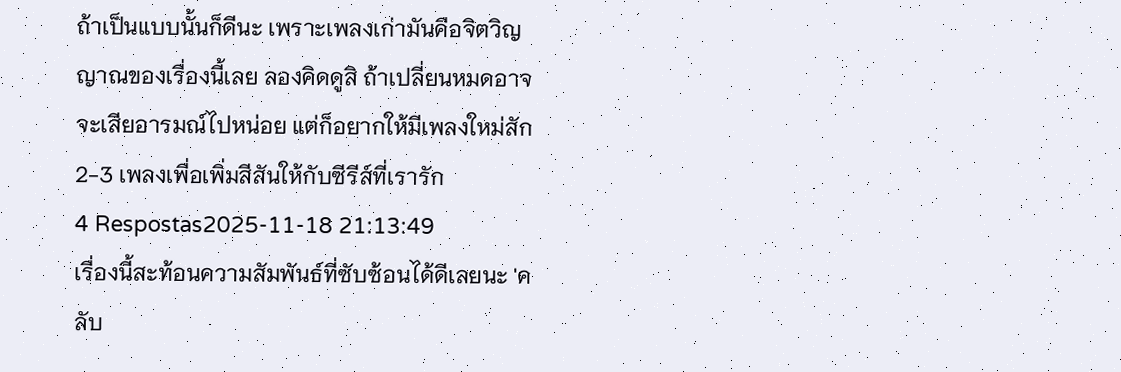ถ้าเป็นแบบนั้นก็ดีนะ เพราะเพลงเก่ามันคือจิตวิญญาณของเรื่องนี้เลย ลองคิดดูสิ ถ้าเปลี่ยนหมดอาจจะเสียอารมณ์ไปหน่อย แต่ก็อยากให้มีเพลงใหม่สัก 2-3 เพลงเพื่อเพิ่มสีสันให้กับซีรีส์ที่เรารัก
4 Respostas2025-11-18 21:13:49
เรื่องนี้สะท้อนความสัมพันธ์ที่ซับซ้อนได้ดีเลยนะ 'คลับ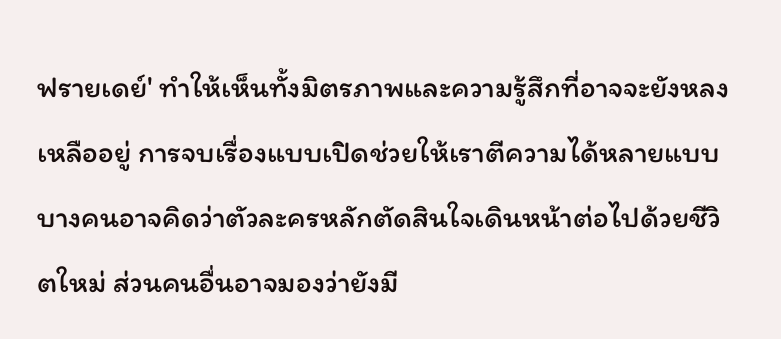ฟรายเดย์' ทำให้เห็นทั้งมิตรภาพและความรู้สึกที่อาจจะยังหลงเหลืออยู่ การจบเรื่องแบบเปิดช่วยให้เราตีความได้หลายแบบ บางคนอาจคิดว่าตัวละครหลักตัดสินใจเดินหน้าต่อไปด้วยชีวิตใหม่ ส่วนคนอื่นอาจมองว่ายังมี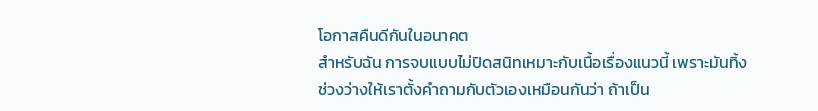โอกาสคืนดีกันในอนาคต
สำหรับฉัน การจบแบบไม่ปิดสนิทเหมาะกับเนื้อเรื่องแนวนี้ เพราะมันทิ้งช่วงว่างให้เราตั้งคำถามกับตัวเองเหมือนกันว่า ถ้าเป็น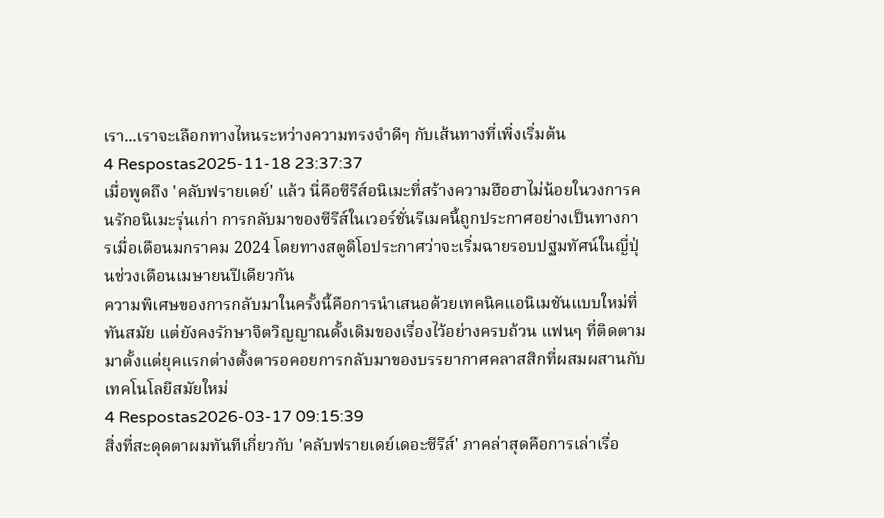เรา...เราจะเลือกทางไหนระหว่างความทรงจำดีๆ กับเส้นทางที่เพิ่งเริ่มต้น
4 Respostas2025-11-18 23:37:37
เมื่อพูดถึง 'คลับฟรายเดย์' แล้ว นี่คือซีรีส์อนิเมะที่สร้างความฮือฮาไม่น้อยในวงการคนรักอนิเมะรุ่นเก่า การกลับมาของซีรีส์ในเวอร์ชั่นรีเมคนี้ถูกประกาศอย่างเป็นทางการเมื่อเดือนมกราคม 2024 โดยทางสตูดิโอประกาศว่าจะเริ่มฉายรอบปฐมทัศน์ในญี่ปุ่นช่วงเดือนเมษายนปีเดียวกัน
ความพิเศษของการกลับมาในครั้งนี้คือการนำเสนอด้วยเทคนิคแอนิเมชันแบบใหม่ที่ทันสมัย แต่ยังคงรักษาจิตวิญญาณดั้งเดิมของเรื่องไว้อย่างครบถ้วน แฟนๆ ที่ติดตามมาตั้งแต่ยุคแรกต่างตั้งตารอคอยการกลับมาของบรรยากาศคลาสสิกที่ผสมผสานกับเทคโนโลยีสมัยใหม่
4 Respostas2026-03-17 09:15:39
สิ่งที่สะดุดตาผมทันทีเกี่ยวกับ 'คลับฟรายเดย์เดอะซีรีส์' ภาคล่าสุดคือการเล่าเรื่อ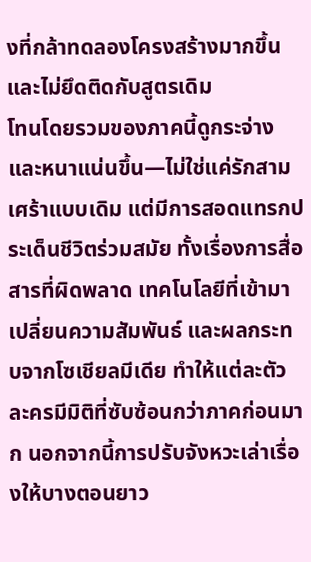งที่กล้าทดลองโครงสร้างมากขึ้นและไม่ยึดติดกับสูตรเดิม
โทนโดยรวมของภาคนี้ดูกระจ่างและหนาแน่นขึ้น—ไม่ใช่แค่รักสามเศร้าแบบเดิม แต่มีการสอดแทรกประเด็นชีวิตร่วมสมัย ทั้งเรื่องการสื่อสารที่ผิดพลาด เทคโนโลยีที่เข้ามาเปลี่ยนความสัมพันธ์ และผลกระทบจากโซเชียลมีเดีย ทำให้แต่ละตัวละครมีมิติที่ซับซ้อนกว่าภาคก่อนมาก นอกจากนี้การปรับจังหวะเล่าเรื่องให้บางตอนยาว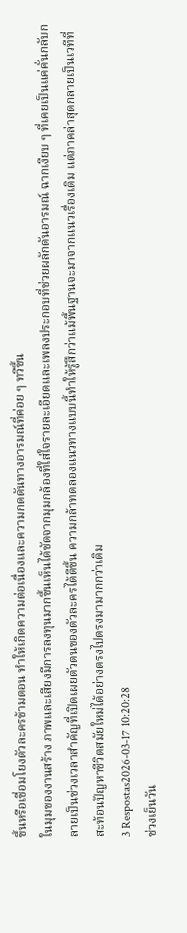ขึ้นหรือเชื่อมโยงตัวละครข้ามตอน ทำให้เกิดความต่อเนื่องและความกดดันทางอารมณ์ที่ค่อย ๆ ทวีขึ้น
ในมุมของงานสร้าง ภาพและเสียงมีการลงทุนมากขึ้นเห็นได้ชัดจากมุมกล้องที่ใส่ใจรายละเอียดและเพลงประกอบที่ช่วยผลักดันอารมณ์ ฉากเงียบ ๆ ที่เคยเป็นแค่คั่นกลับกลายเป็นช่วงเวลาสำคัญที่เปิดเผยตัวตนของตัวละครได้ดีขึ้น ความกล้าทดลองแนวทางแบบนี้ทำให้รู้สึกว่าแม้พื้นฐานจะมาจากแนวเรื่องเดิม แต่ภาคล่าสุดกลายเป็นเวทีที่สะท้อนปัญหาชีวิตสมัยใหม่ได้อย่างตรงไปตรงมามากกว่าเดิม
3 Respostas2026-03-17 10:20:28
ช่วงเย็นวัน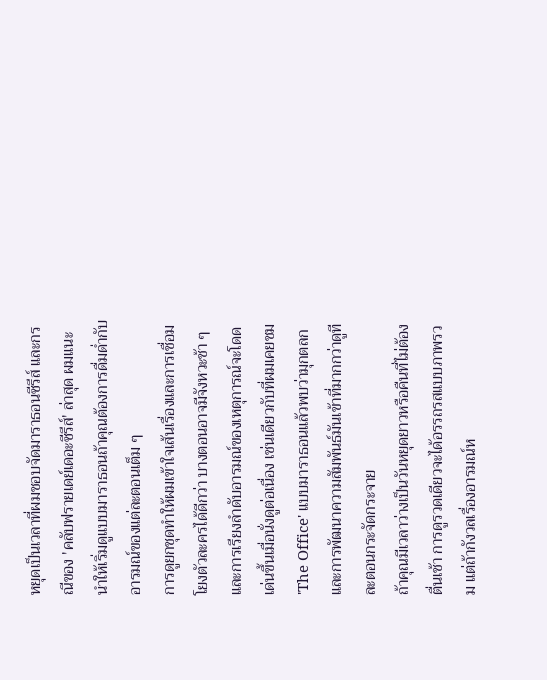หยุดเป็นเวลาที่ผมชอบจัดมาราธอนซีรีส์ และกรณีของ 'คลับฟรายเดย์เดอะซีรีส์' ล่าสุด ผมแนะนำให้เริ่มดูแบบมาราธอนถ้าคุณต้องการดื่มด่ำกับอารมณ์ของแต่ละตอนเต็ม ๆ
การดูยกชุดทำให้ผมเข้าใจเส้นเรื่องและการเชื่อมโยงตัวละครได้ดีกว่า บางตอนอาจมีจังหวะช้า ๆ และการเรียงลำดับอารมณ์ของเหตุการณ์จะโดดเด่นขึ้นเมื่อนั่งดูต่อเนื่อง เช่นเดียวกับที่ผมเคยชม 'The Office' แบบมาราธอนแล้วพบว่ามุกตลกและการพัฒนาความสัมพันธ์มันเข้าที่มากกว่าดูทีละตอนกระจัดกระจาย
ถ้าคุณมีเวลาว่างเป็นวันหยุดยาวหรือคืนที่ไม่ต้องตื่นเช้า การดูรวดเดียวจะได้อรรถรสแบบภาพรวม แต่ถ้ากังวลเรื่องอารมณ์ห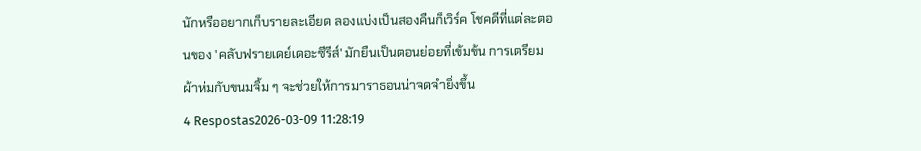นักหรืออยากเก็บรายละเอียด ลองแบ่งเป็นสองคืนก็เวิร์ค โชคดีที่แต่ละตอนของ 'คลับฟรายเดย์เดอะซีรีส์' มักยืนเป็นตอนย่อยที่เข้มข้น การเตรียมผ้าห่มกับขนมจิ้ม ๆ จะช่วยให้การมาราธอนน่าจดจำยิ่งขึ้น
4 Respostas2026-03-09 11:28:19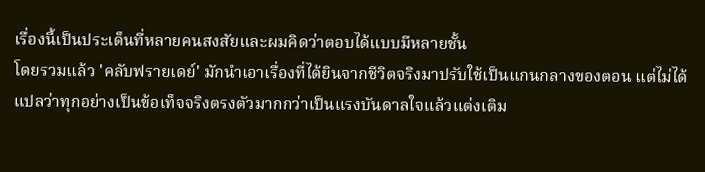เรื่องนี้เป็นประเด็นที่หลายคนสงสัยและผมคิดว่าตอบได้แบบมีหลายชั้น
โดยรวมแล้ว 'คลับฟรายเดย์' มักนำเอาเรื่องที่ได้ยินจากชีวิตจริงมาปรับใช้เป็นแกนกลางของตอน แต่ไม่ได้แปลว่าทุกอย่างเป็นข้อเท็จจริงตรงตัวมากกว่าเป็นแรงบันดาลใจแล้วแต่งเติม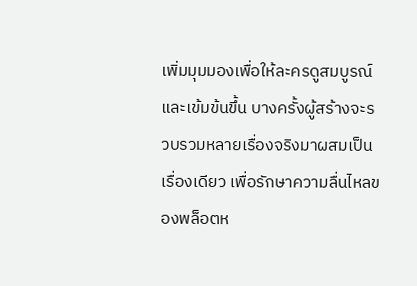เพิ่มมุมมองเพื่อให้ละครดูสมบูรณ์และเข้มข้นขึ้น บางครั้งผู้สร้างจะรวบรวมหลายเรื่องจริงมาผสมเป็นเรื่องเดียว เพื่อรักษาความลื่นไหลของพล็อตห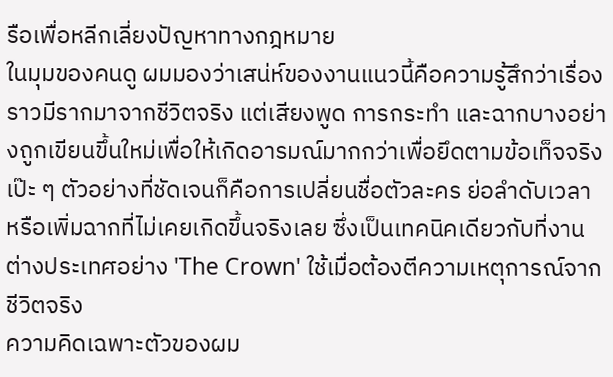รือเพื่อหลีกเลี่ยงปัญหาทางกฎหมาย
ในมุมของคนดู ผมมองว่าเสน่ห์ของงานแนวนี้คือความรู้สึกว่าเรื่องราวมีรากมาจากชีวิตจริง แต่เสียงพูด การกระทำ และฉากบางอย่างถูกเขียนขึ้นใหม่เพื่อให้เกิดอารมณ์มากกว่าเพื่อยึดตามข้อเท็จจริงเป๊ะ ๆ ตัวอย่างที่ชัดเจนก็คือการเปลี่ยนชื่อตัวละคร ย่อลำดับเวลา หรือเพิ่มฉากที่ไม่เคยเกิดขึ้นจริงเลย ซึ่งเป็นเทคนิคเดียวกับที่งานต่างประเทศอย่าง 'The Crown' ใช้เมื่อต้องตีความเหตุการณ์จากชีวิตจริง
ความคิดเฉพาะตัวของผม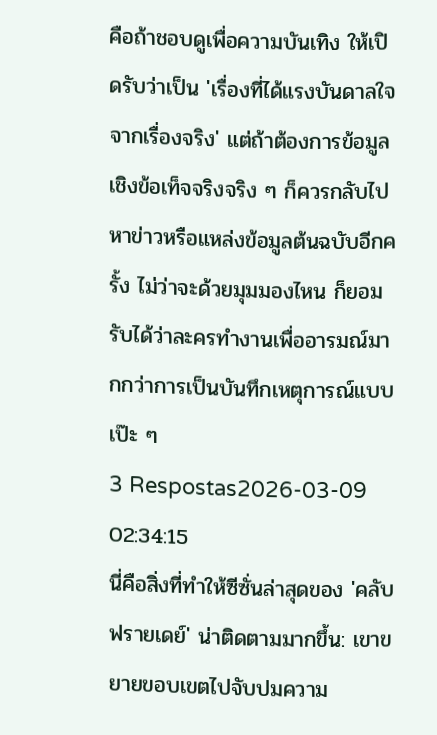คือถ้าชอบดูเพื่อความบันเทิง ให้เปิดรับว่าเป็น 'เรื่องที่ได้แรงบันดาลใจจากเรื่องจริง' แต่ถ้าต้องการข้อมูลเชิงข้อเท็จจริงจริง ๆ ก็ควรกลับไปหาข่าวหรือแหล่งข้อมูลต้นฉบับอีกครั้ง ไม่ว่าจะด้วยมุมมองไหน ก็ยอมรับได้ว่าละครทำงานเพื่ออารมณ์มากกว่าการเป็นบันทึกเหตุการณ์แบบเป๊ะ ๆ
3 Respostas2026-03-09 02:34:15
นี่คือสิ่งที่ทำให้ซีซั่นล่าสุดของ 'คลับฟรายเดย์' น่าติดตามมากขึ้น: เขาขยายขอบเขตไปจับปมความ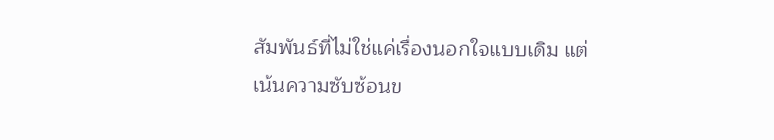สัมพันธ์ที่ไม่ใช่แค่เรื่องนอกใจแบบเดิม แต่เน้นความซับซ้อนข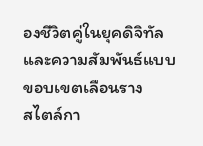องชีวิตคู่ในยุคดิจิทัลและความสัมพันธ์แบบขอบเขตเลือนราง
สไตล์กา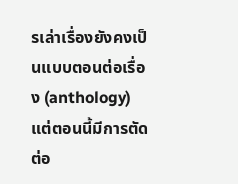รเล่าเรื่องยังคงเป็นแบบตอนต่อเรื่อง (anthology) แต่ตอนนี้มีการตัดต่อ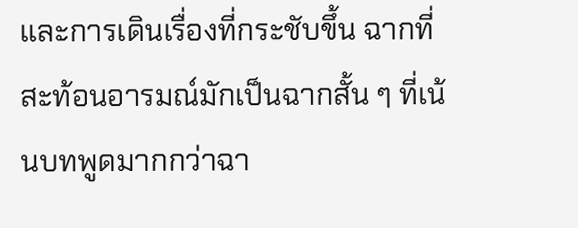และการเดินเรื่องที่กระชับขึ้น ฉากที่สะท้อนอารมณ์มักเป็นฉากสั้น ๆ ที่เน้นบทพูดมากกว่าฉา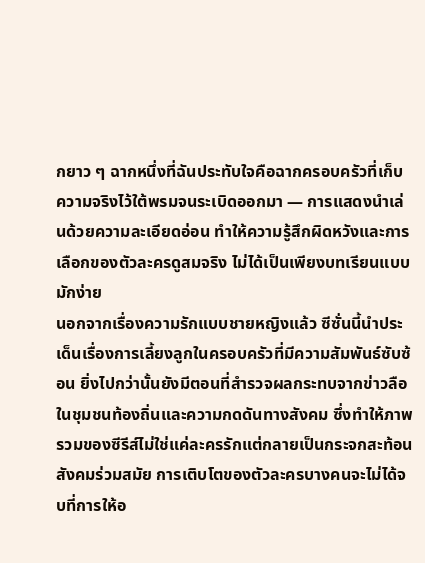กยาว ๆ ฉากหนึ่งที่ฉันประทับใจคือฉากครอบครัวที่เก็บความจริงไว้ใต้พรมจนระเบิดออกมา — การแสดงนำเล่นด้วยความละเอียดอ่อน ทำให้ความรู้สึกผิดหวังและการเลือกของตัวละครดูสมจริง ไม่ได้เป็นเพียงบทเรียนแบบมักง่าย
นอกจากเรื่องความรักแบบชายหญิงแล้ว ซีซั่นนี้นำประเด็นเรื่องการเลี้ยงลูกในครอบครัวที่มีความสัมพันธ์ซับซ้อน ยิ่งไปกว่านั้นยังมีตอนที่สำรวจผลกระทบจากข่าวลือในชุมชนท้องถิ่นและความกดดันทางสังคม ซึ่งทำให้ภาพรวมของซีรีส์ไม่ใช่แค่ละครรักแต่กลายเป็นกระจกสะท้อนสังคมร่วมสมัย การเติบโตของตัวละครบางคนจะไม่ได้จบที่การให้อ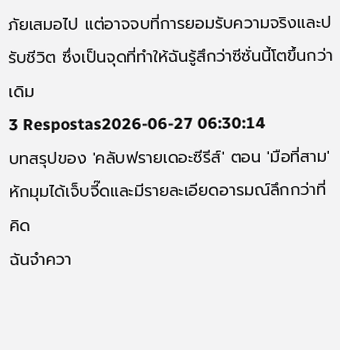ภัยเสมอไป แต่อาจจบที่การยอมรับความจริงและปรับชีวิต ซึ่งเป็นจุดที่ทำให้ฉันรู้สึกว่าซีซั่นนี้โตขึ้นกว่าเดิม
3 Respostas2026-06-27 06:30:14
บทสรุปของ 'คลับฟรายเดอะซีรีส์' ตอน 'มือที่สาม' หักมุมได้เจ็บจี๊ดและมีรายละเอียดอารมณ์ลึกกว่าที่คิด
ฉันจำควา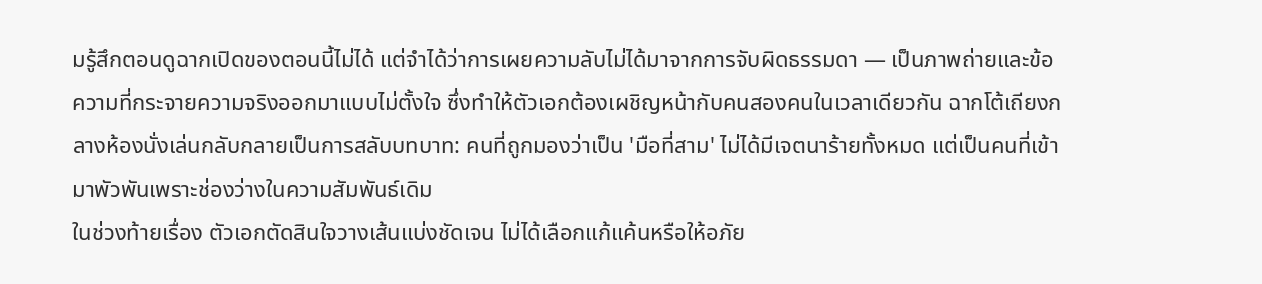มรู้สึกตอนดูฉากเปิดของตอนนี้ไม่ได้ แต่จำได้ว่าการเผยความลับไม่ได้มาจากการจับผิดธรรมดา — เป็นภาพถ่ายและข้อความที่กระจายความจริงออกมาแบบไม่ตั้งใจ ซึ่งทำให้ตัวเอกต้องเผชิญหน้ากับคนสองคนในเวลาเดียวกัน ฉากโต้เถียงกลางห้องนั่งเล่นกลับกลายเป็นการสลับบทบาท: คนที่ถูกมองว่าเป็น 'มือที่สาม' ไม่ได้มีเจตนาร้ายทั้งหมด แต่เป็นคนที่เข้ามาพัวพันเพราะช่องว่างในความสัมพันธ์เดิม
ในช่วงท้ายเรื่อง ตัวเอกตัดสินใจวางเส้นแบ่งชัดเจน ไม่ได้เลือกแก้แค้นหรือให้อภัย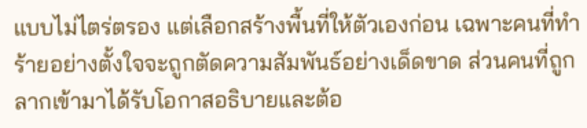แบบไม่ไตร่ตรอง แต่เลือกสร้างพื้นที่ให้ตัวเองก่อน เฉพาะคนที่ทำร้ายอย่างตั้งใจจะถูกตัดความสัมพันธ์อย่างเด็ดขาด ส่วนคนที่ถูกลากเข้ามาได้รับโอกาสอธิบายและต้อ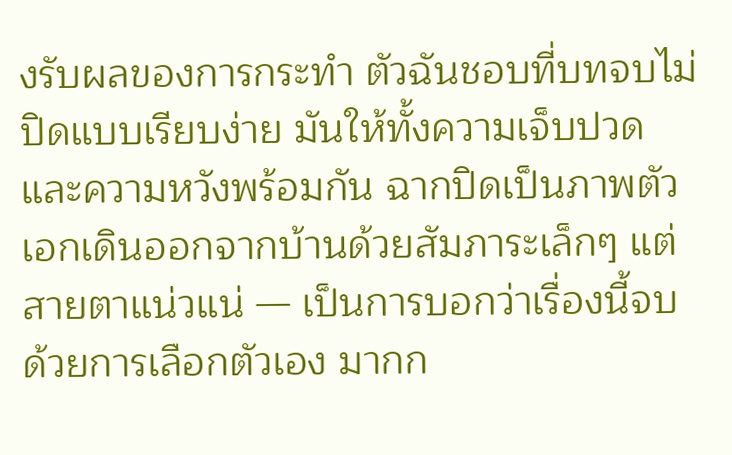งรับผลของการกระทำ ตัวฉันชอบที่บทจบไม่ปิดแบบเรียบง่าย มันให้ทั้งความเจ็บปวดและความหวังพร้อมกัน ฉากปิดเป็นภาพตัวเอกเดินออกจากบ้านด้วยสัมภาระเล็กๆ แต่สายตาแน่วแน่ — เป็นการบอกว่าเรื่องนี้จบด้วยการเลือกตัวเอง มากก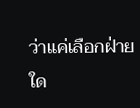ว่าแค่เลือกฝ่ายใด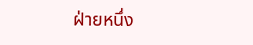ฝ่ายหนึ่ง